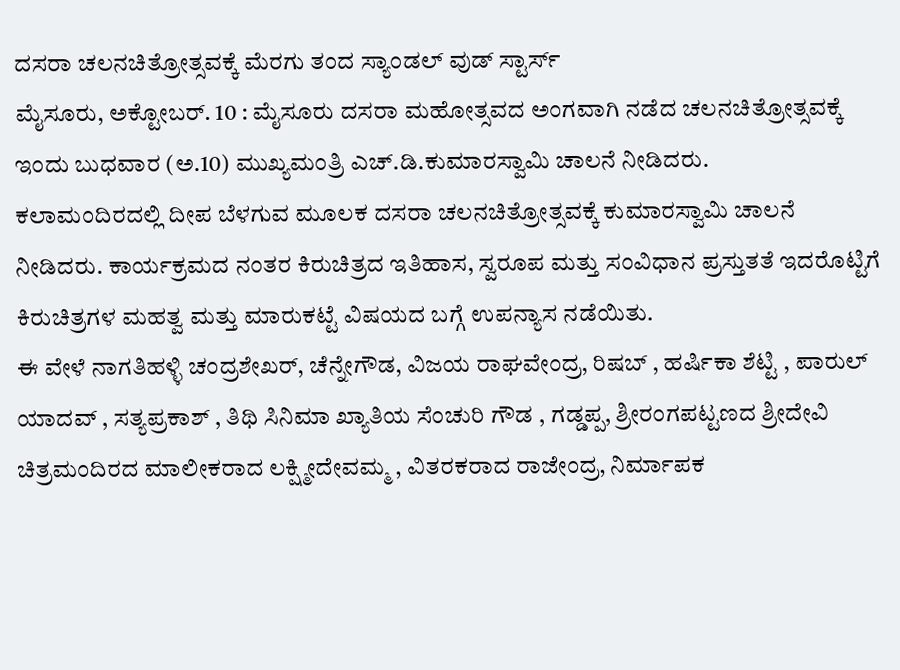ದಸರಾ ಚಲನಚಿತ್ರೋತ್ಸವಕ್ಕೆ ಮೆರಗು ತಂದ ಸ್ಯಾಂಡಲ್ ವುಡ್ ಸ್ಟಾರ್ಸ್
ಮೈಸೂರು, ಅಕ್ಟೋಬರ್. 10 : ಮೈಸೂರು ದಸರಾ ಮಹೋತ್ಸವದ ಅಂಗವಾಗಿ ನಡೆದ ಚಲನಚಿತ್ರೋತ್ಸವಕ್ಕೆ ಇಂದು ಬುಧವಾರ (ಅ.10) ಮುಖ್ಯಮಂತ್ರಿ ಎಚ್.ಡಿ.ಕುಮಾರಸ್ವಾಮಿ ಚಾಲನೆ ನೀಡಿದರು.
ಕಲಾಮಂದಿರದಲ್ಲಿ ದೀಪ ಬೆಳಗುವ ಮೂಲಕ ದಸರಾ ಚಲನಚಿತ್ರೋತ್ಸವಕ್ಕೆ ಕುಮಾರಸ್ವಾಮಿ ಚಾಲನೆ ನೀಡಿದರು. ಕಾರ್ಯಕ್ರಮದ ನಂತರ ಕಿರುಚಿತ್ರದ ಇತಿಹಾಸ, ಸ್ವರೂಪ ಮತ್ತು ಸಂವಿಧಾನ ಪ್ರಸ್ತುತತೆ ಇದರೊಟ್ಟಿಗೆ ಕಿರುಚಿತ್ರಗಳ ಮಹತ್ವ ಮತ್ತು ಮಾರುಕಟ್ಟೆ ವಿಷಯದ ಬಗ್ಗೆ ಉಪನ್ಯಾಸ ನಡೆಯಿತು.
ಈ ವೇಳೆ ನಾಗತಿಹಳ್ಳಿ ಚಂದ್ರಶೇಖರ್, ಚೆನ್ನೇಗೌಡ, ವಿಜಯ ರಾಘವೇಂದ್ರ, ರಿಷಬ್ , ಹರ್ಷಿಕಾ ಶೆಟ್ಟಿ , ಪಾರುಲ್ ಯಾದವ್ , ಸತ್ಯಪ್ರಕಾಶ್ , ತಿಥಿ ಸಿನಿಮಾ ಖ್ಯಾತಿಯ ಸೆಂಚುರಿ ಗೌಡ , ಗಡ್ಡಪ್ಪ, ಶ್ರೀರಂಗಪಟ್ಟಣದ ಶ್ರೀದೇವಿ ಚಿತ್ರಮಂದಿರದ ಮಾಲೀಕರಾದ ಲಕ್ಷ್ಮೀದೇವಮ್ಮ , ವಿತರಕರಾದ ರಾಜೇಂದ್ರ, ನಿರ್ಮಾಪಕ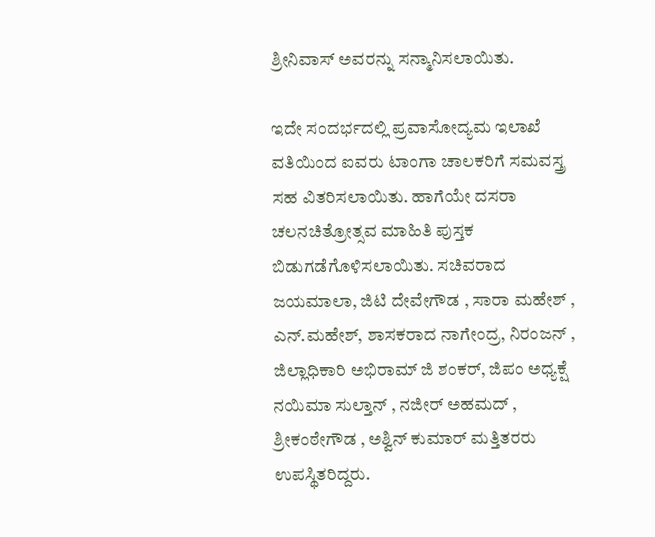ಶ್ರೀನಿವಾಸ್ ಅವರನ್ನು ಸನ್ಮಾನಿಸಲಾಯಿತು.

ಇದೇ ಸಂದರ್ಭದಲ್ಲಿ ಪ್ರವಾಸೋದ್ಯಮ ಇಲಾಖೆ ವತಿಯಿಂದ ಐವರು ಟಾಂಗಾ ಚಾಲಕರಿಗೆ ಸಮವಸ್ತ್ರ ಸಹ ವಿತರಿಸಲಾಯಿತು. ಹಾಗೆಯೇ ದಸರಾ ಚಲನಚಿತ್ರೋತ್ಸವ ಮಾಹಿತಿ ಪುಸ್ತಕ ಬಿಡುಗಡೆಗೊಳಿಸಲಾಯಿತು. ಸಚಿವರಾದ ಜಯಮಾಲಾ, ಜಿಟಿ ದೇವೇಗೌಡ , ಸಾರಾ ಮಹೇಶ್ , ಎನ್.ಮಹೇಶ್, ಶಾಸಕರಾದ ನಾಗೇಂದ್ರ, ನಿರಂಜನ್ , ಜಿಲ್ಲಾಧಿಕಾರಿ ಅಭಿರಾಮ್ ಜಿ ಶಂಕರ್, ಜಿಪಂ ಅಧ್ಯಕ್ಷೆ ನಯಿಮಾ ಸುಲ್ತಾನ್ , ನಜೀರ್ ಅಹಮದ್ , ಶ್ರೀಕಂಠೇಗೌಡ , ಅಶ್ವಿನ್ ಕುಮಾರ್ ಮತ್ತಿತರರು ಉಪಸ್ಥಿತರಿದ್ದರು.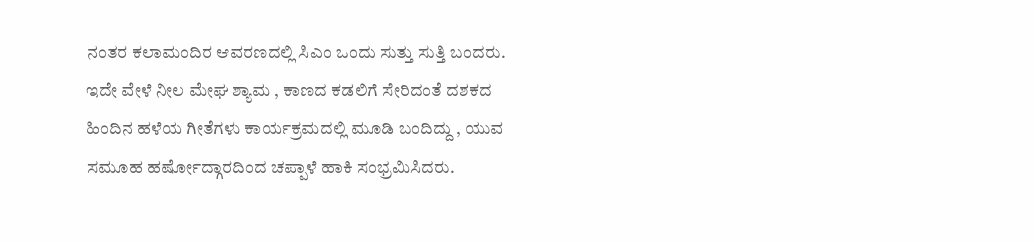ನಂತರ ಕಲಾಮಂದಿರ ಆವರಣದಲ್ಲಿ ಸಿಎಂ ಒಂದು ಸುತ್ತು ಸುತ್ತಿ ಬಂದರು. ಇದೇ ವೇಳೆ ನೀಲ ಮೇಘ ಶ್ಯಾಮ , ಕಾಣದ ಕಡಲಿಗೆ ಸೇರಿದಂತೆ ದಶಕದ ಹಿಂದಿನ ಹಳೆಯ ಗೀತೆಗಳು ಕಾರ್ಯಕ್ರಮದಲ್ಲಿ ಮೂಡಿ ಬಂದಿದ್ದು , ಯುವ ಸಮೂಹ ಹರ್ಷೋದ್ಗಾರದಿಂದ ಚಪ್ಪಾಳೆ ಹಾಕಿ ಸಂಭ್ರಮಿಸಿದರು.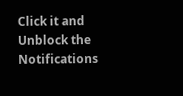Click it and Unblock the Notifications